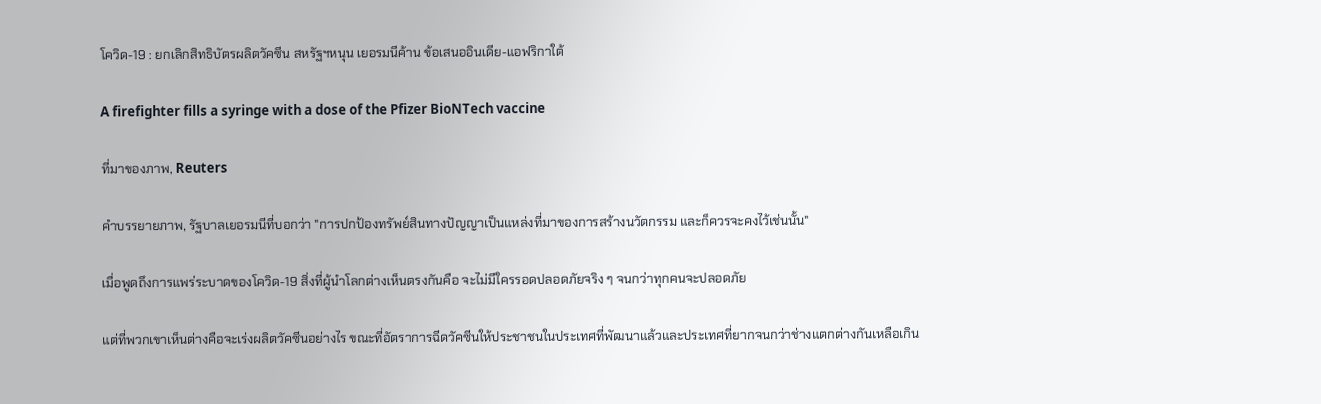โควิด-19 : ยกเลิกสิทธิบัตรผลิตวัคซีน สหรัฐฯหนุน เยอรมนีค้าน ข้อเสนออินเดีย-แอฟริกาใต้

A firefighter fills a syringe with a dose of the Pfizer BioNTech vaccine

ที่มาของภาพ, Reuters

คำบรรยายภาพ, รัฐบาลเยอรมนีที่บอกว่า "การปกป้องทรัพย์สินทางปัญญาเป็นแหล่งที่มาของการสร้างนวัตกรรม และก็ควรจะคงไว้เช่นนั้น"

เมื่อพูดถึงการแพร่ระบาดของโควิด-19 สิ่งที่ผู้นำโลกต่างเห็นตรงกันคือ จะไม่มีใครรอดปลอดภัยจริง ๆ จนกว่าทุกคนจะปลอดภัย

แต่ที่พวกเขาเห็นต่างคือจะเร่งผลิตวัคซีนอย่างไร ขณะที่อัตราการฉีดวัคซีนให้ประชาชนในประเทศที่พัฒนาแล้วและประเทศที่ยากจนกว่าช่างแตกต่างกันเหลือเกิน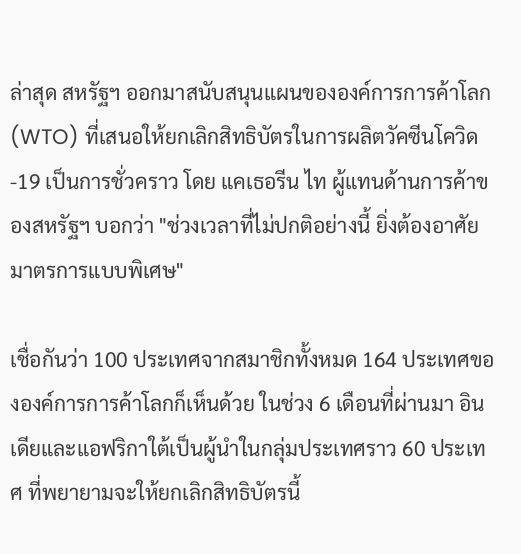ล่าสุด สหรัฐฯ ออกมาสนับสนุนแผนขององค์การการค้าโลก (WTO) ที่เสนอให้ยกเลิกสิทธิบัตรในการผลิตวัคซีนโควิด-19 เป็นการชั่วคราว โดย แคเธอรีน ไท ผู้แทนด้านการค้าของสหรัฐฯ บอกว่า "ช่วงเวลาที่ไม่ปกติอย่างนี้ ยิ่งต้องอาศัยมาตรการแบบพิเศษ"

เชื่อกันว่า 100 ประเทศจากสมาชิกทั้งหมด 164 ประเทศขององค์การการค้าโลกก็เห็นด้วย ในช่วง 6 เดือนที่ผ่านมา อินเดียและแอฟริกาใต้เป็นผู้นำในกลุ่มประเทศราว 60 ประเทศ ที่พยายามจะให้ยกเลิกสิทธิบัตรนี้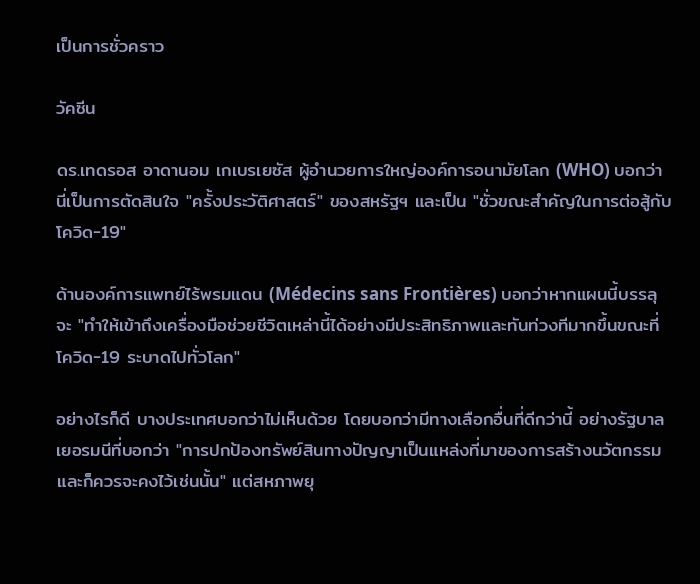เป็นการชั่วคราว

วัคซีน

ดร.เทดรอส อาดานอม เกเบรเยซัส ผู้อำนวยการใหญ่องค์การอนามัยโลก (WHO) บอกว่า นี่เป็นการตัดสินใจ "ครั้งประวัติศาสตร์" ของสหรัฐฯ และเป็น "ชั่วขณะสำคัญในการต่อสู้กับโควิด-19"

ด้านองค์การแพทย์ไร้พรมแดน (Médecins sans Frontières) บอกว่าหากแผนนี้บรรลุ จะ "ทำให้เข้าถึงเครื่องมือช่วยชีวิตเหล่านี้ได้อย่างมีประสิทธิภาพและทันท่วงทีมากขึ้นขณะที่โควิด-19 ระบาดไปทั่วโลก"

อย่างไรก็ดี บางประเทศบอกว่าไม่เห็นด้วย โดยบอกว่ามีทางเลือกอื่นที่ดีกว่านี้ อย่างรัฐบาลเยอรมนีที่บอกว่า "การปกป้องทรัพย์สินทางปัญญาเป็นแหล่งที่มาของการสร้างนวัตกรรม และก็ควรจะคงไว้เช่นนั้น" แต่สหภาพยุ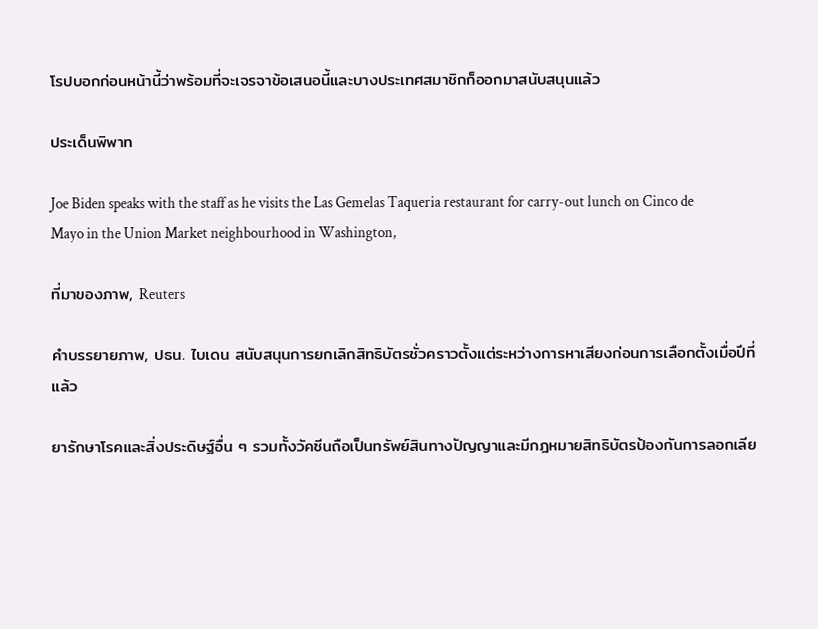โรปบอกก่อนหน้านี้ว่าพร้อมที่จะเจรจาข้อเสนอนี้และบางประเทศสมาชิกก็ออกมาสนับสนุนแล้ว

ประเด็นพิพาท

Joe Biden speaks with the staff as he visits the Las Gemelas Taqueria restaurant for carry-out lunch on Cinco de Mayo in the Union Market neighbourhood in Washington,

ที่มาของภาพ, Reuters

คำบรรยายภาพ, ปธน. ไบเดน สนับสนุนการยกเลิกสิทธิบัตรชั่วคราวตั้งแต่ระหว่างการหาเสียงก่อนการเลือกตั้งเมื่อปีที่แล้ว

ยารักษาโรคและสิ่งประดิษฐ์อื่น ๆ รวมทั้งวัคซีนถือเป็นทรัพย์สินทางปัญญาและมีกฎหมายสิทธิบัตรป้องกันการลอกเลีย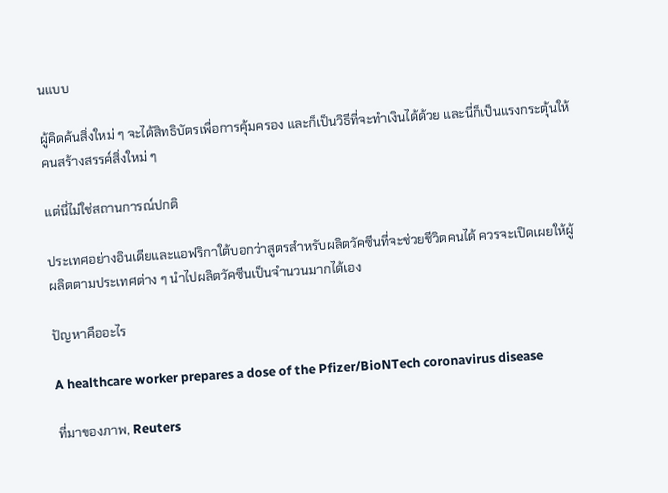นแบบ

ผู้คิดค้นสิ่งใหม่ ๆ จะได้สิทธิบัตรเพื่อการคุ้มครอง และก็เป็นวิธีที่จะทำเงินได้ด้วย และนี่ก็เป็นแรงกระตุ้นให้คนสร้างสรรค์สิ่งใหม่ ๆ

แต่นี่ไม่ใช่สถานการณ์ปกติ

ประเทศอย่างอินเดียและแอฟริกาใต้บอกว่าสูตรสำหรับผลิตวัคซีนที่จะช่วยชีวิตคนได้ ควรจะเปิดเผยให้ผู้ผลิตตามประเทศต่าง ๆ นำไปผลิตวัคซีนเป็นจำนวนมากได้เอง

ปัญหาคืออะไร

A healthcare worker prepares a dose of the Pfizer/BioNTech coronavirus disease

ที่มาของภาพ, Reuters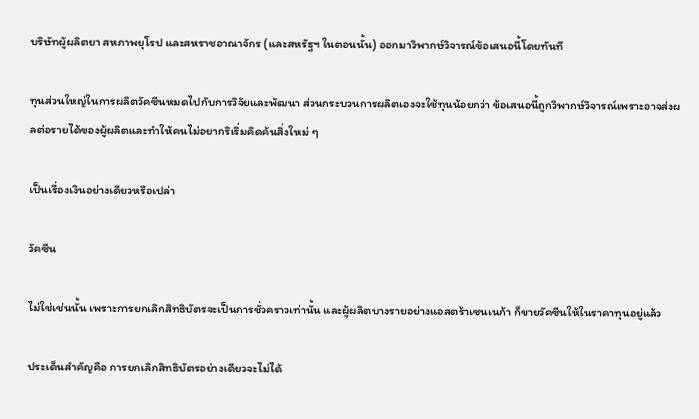บริษัทผู้ผลิตยา สหภาพยุโรป และสหราชอาณาจักร (และสหรัฐฯ ในตอนนั้น) ออกมาวิพากษ์วิจารณ์ข้อเสนอนี้โดยทันที

ทุนส่วนใหญ่ในการผลิตวัคซีนหมดไปกับการวิจัยและพัฒนา ส่วนกระบวนการผลิตเองจะใช้ทุนน้อยกว่า ข้อเสนอนี้ถูกวิพากษ์วิจารณ์เพราะอาจส่งผลต่อรายได้ของผู้ผลิตและทำให้คนไม่อยากริเริ่มคิดค้นสิ่งใหม่ ๆ

เป็นเรื่องเงินอย่างเดียวหรือเปล่า

วัคซีน

ไม่ใช่เช่นนั้น เพราะการยกเลิกสิทธิบัตรจะเป็นการชั่วคราวเท่านั้น และผู้ผลิตบางรายอย่างแอสตร้าเซนเนก้า ก็ขายวัคซีนให้ในราคาทุนอยู่แล้ว

ประเด็นสำคัญคือ การยกเลิกสิทธิบัตรอย่างเดียวจะไม่ได้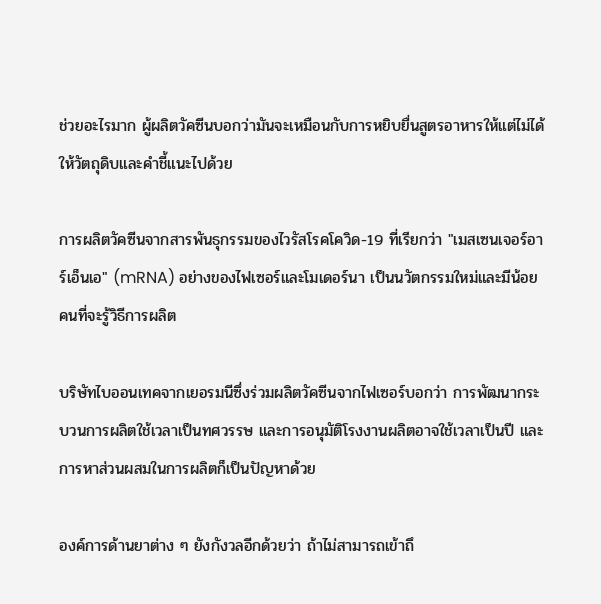ช่วยอะไรมาก ผู้ผลิตวัคซีนบอกว่ามันจะเหมือนกับการหยิบยื่นสูตรอาหารให้แต่ไม่ได้ให้วัตถุดิบและคำชี้แนะไปด้วย

การผลิตวัคซีนจากสารพันธุกรรมของไวรัสโรคโควิด-19 ที่เรียกว่า "เมสเซนเจอร์อาร์เอ็นเอ" (mRNA) อย่างของไฟเซอร์และโมเดอร์นา เป็นนวัตกรรมใหม่และมีน้อยคนที่จะรู้วิธีการผลิต

บริษัทไบออนเทคจากเยอรมนีซึ่งร่วมผลิตวัคซีนจากไฟเซอร์บอกว่า การพัฒนากระบวนการผลิตใช้เวลาเป็นทศวรรษ และการอนุมัติโรงงานผลิตอาจใช้เวลาเป็นปี และการหาส่วนผสมในการผลิตก็เป็นปัญหาด้วย

องค์การด้านยาต่าง ๆ ยังกังวลอีกด้วยว่า ถ้าไม่สามารถเข้าถึ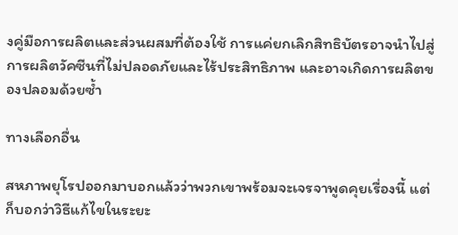งคู่มือการผลิตและส่วนผสมที่ต้องใช้ การแค่ยกเลิกสิทธิบัตรอาจนำไปสู่การผลิตวัคซีนที่ไม่ปลอดภัยและไร้ประสิทธิภาพ และอาจเกิดการผลิตของปลอมด้วยซ้ำ

ทางเลือกอื่น

สหภาพยุโรปออกมาบอกแล้วว่าพวกเขาพร้อมจะเจรจาพูดคุยเรื่องนี้ แต่ก็บอกว่าวิธีแก้ไขในระยะ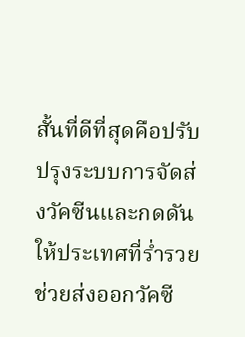สั้นที่ดีที่สุดคือปรับปรุงระบบการจัดส่งวัคซีนและกดดันให้ประเทศที่ร่ำรวยช่วยส่งออกวัคซี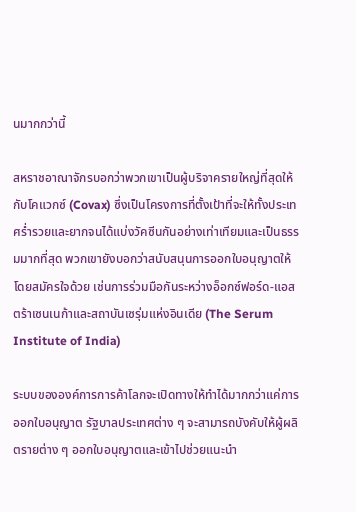นมากกว่านี้

สหราชอาณาจักรบอกว่าพวกเขาเป็นผู้บริจาครายใหญ่ที่สุดให้กับโคแวกซ์ (Covax) ซึ่งเป็นโครงการที่ตั้งเป้าที่จะให้ทั้งประเทศร่ำรวยและยากจนได้แบ่งวัคซีนกันอย่างเท่าเทียมและเป็นธรรมมากที่สุด พวกเขายังบอกว่าสนับสนุนการออกใบอนุญาตให้โดยสมัครใจด้วย เช่นการร่วมมือกันระหว่างอ็อกซ์ฟอร์ด-แอสตร้าเซนเนก้าและสถาบันเซรุ่มแห่งอินเดีย (The Serum Institute of India)

ระบบขององค์การการค้าโลกจะเปิดทางให้ทำได้มากกว่าแค่การออกใบอนุญาต รัฐบาลประเทศต่าง ๆ จะสามารถบังคับให้ผู้ผลิตรายต่าง ๆ ออกใบอนุญาตและเข้าไปช่วยแนะนำ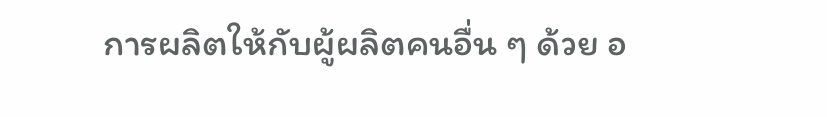การผลิตให้กับผู้ผลิตคนอื่น ๆ ด้วย อ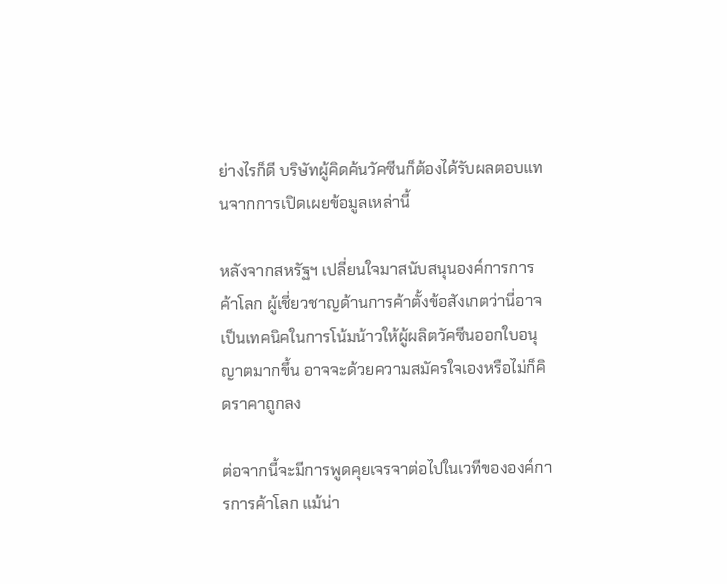ย่างไรก็ดี บริษัทผู้คิดค้นวัคซีนก็ต้องได้รับผลตอบแทนจากการเปิดเผยข้อมูลเหล่านี้

หลังจากสหรัฐฯ เปลี่ยนใจมาสนับสนุนองค์การการค้าโลก ผู้เชี่ยวชาญด้านการค้าตั้งข้อสังเกตว่านี่อาจเป็นเทคนิคในการโน้มน้าวให้ผู้ผลิตวัคซีนออกใบอนุญาตมากขึ้น อาจจะด้วยความสมัครใจเองหรือไม่ก็คิดราคาถูกลง

ต่อจากนี้จะมีการพูดคุยเจรจาต่อไปในเวทีขององค์การการค้าโลก แม้น่า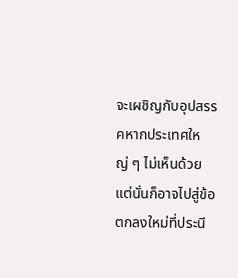จะเผชิญกับอุปสรรคหากประเทศใหญ่ ๆ ไม่เห็นด้วย แต่นั่นก็อาจไปสู่ข้อตกลงใหม่ที่ประนี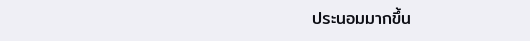ประนอมมากขึ้น